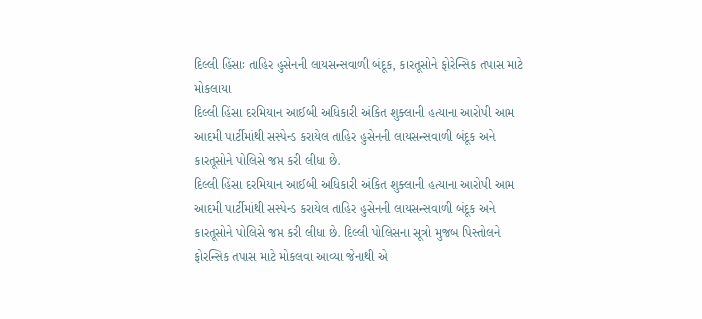દિલ્લી હિંસાઃ તાહિર હુસેનની લાયસન્સવાળી બંદૂક, કારતૂસોને ફોરેન્સિક તપાસ માટે મોકલાયા
દિલ્લી હિંસા દરમિયાન આઈબી અધિકારી અંકિત શુક્લાની હત્યાના આરોપી આમ આદમી પાર્ટીમાંથી સસ્પેન્ડ કરાયેલ તાહિર હુસેનની લાયસન્સવાળી બંદૂક અને કારતૂસોને પોલિસે જપ્ત કરી લીધા છે.
દિલ્લી હિંસા દરમિયાન આઈબી અધિકારી અંકિત શુક્લાની હત્યાના આરોપી આમ આદમી પાર્ટીમાંથી સસ્પેન્ડ કરાયેલ તાહિર હુસેનની લાયસન્સવાળી બંદૂક અને કારતૂસોને પોલિસે જપ્ત કરી લીધા છે. દિલ્લી પોલિસના સૂત્રો મુજબ પિસ્તોલને ફોરન્સિક તપાસ માટે મોકલવા આવ્યા જેનાથી એ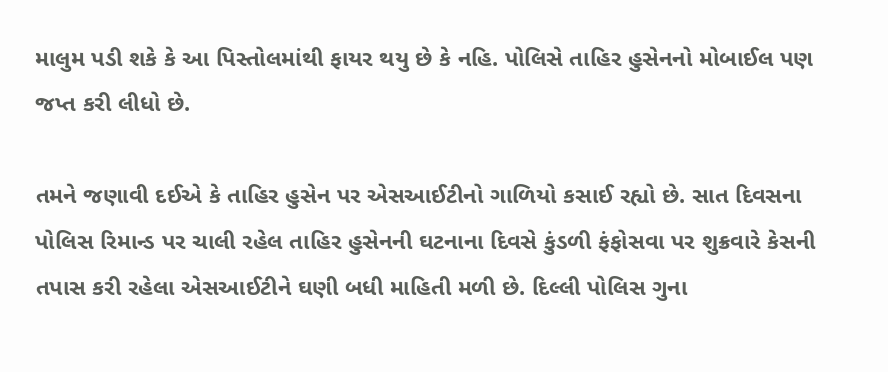માલુમ પડી શકે કે આ પિસ્તોલમાંથી ફાયર થયુ છે કે નહિ. પોલિસે તાહિર હુસેનનો મોબાઈલ પણ જપ્ત કરી લીધો છે.

તમને જણાવી દઈએ કે તાહિર હુસેન પર એસઆઈટીનો ગાળિયો કસાઈ રહ્યો છે. સાત દિવસના પોલિસ રિમાન્ડ પર ચાલી રહેલ તાહિર હુસેનની ઘટનાના દિવસે કુંડળી ફંફોસવા પર શુક્રવારે કેસની તપાસ કરી રહેલા એસઆઈટીને ઘણી બધી માહિતી મળી છે. દિલ્લી પોલિસ ગુના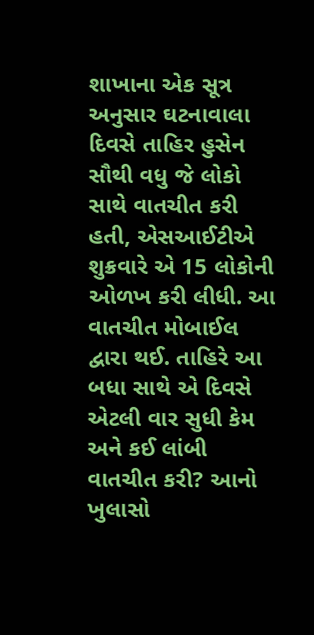શાખાના એક સૂત્ર અનુસાર ઘટનાવાલા દિવસે તાહિર હુસેન સૌથી વધુ જે લોકો સાથે વાતચીત કરી હતી, એસઆઈટીએ શુક્રવારે એ 15 લોકોની ઓળખ કરી લીધી. આ વાતચીત મોબાઈલ દ્વારા થઈ. તાહિરે આ બધા સાથે એ દિવસે એટલી વાર સુધી કેમ અને કઈ લાંબી વાતચીત કરી? આનો ખુલાસો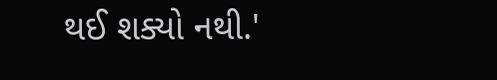થઈ શક્યો નથી.'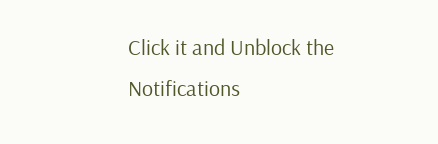Click it and Unblock the Notifications